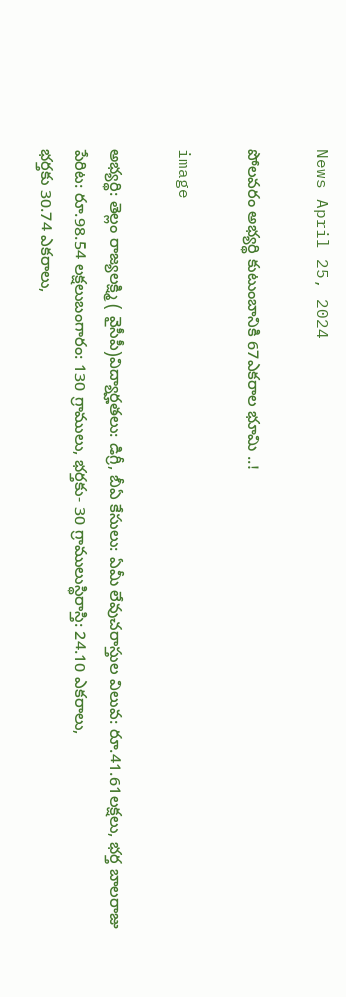News April 25, 2024

పోలవరం అభ్యర్థి కుటుంబానికి 67ఎకరాల భూమి ..!

image

అభ్యర్థి: తెల్లం రాజ్యలక్ష్మి ( వైసీపీ)విద్యార్హతలు: డిగ్రీ, బీఏ కేసులు: ఏమీ లేవుచరాస్తుల విలువ: రూ.41.61లక్షలు, భర్త బాలరాజు పేరిట: రూ.98.54 లక్షలుబంగారం: 130 గ్రాములు, భర్తకు- 30 గ్రాములుస్థిరాస్తి: 24.10 ఎకరాలు,
భర్తకు 30.74 ఎకరాలు,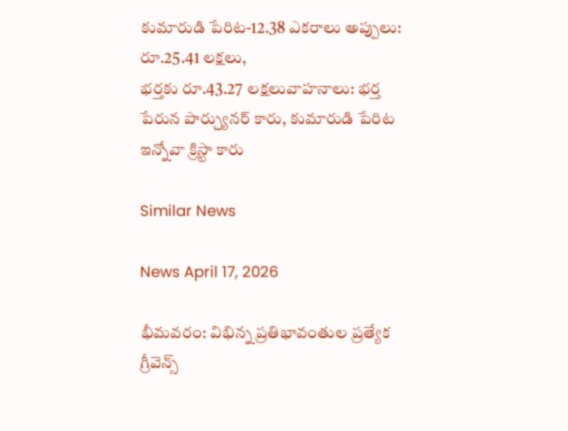కుమారుడి పేరిట-12.38 ఎకరాలు అప్పులు: రూ.25.41 లక్షలు,
భర్తకు రూ.43.27 లక్షలువాహనాలు: భర్త పేరున పార్చ్యునర్ కారు, కుమారుడి పేరిట ఇన్నోవా క్రిస్టా కారు

Similar News

News April 17, 2026

భీమవరం: విభిన్న ప్రతిభావంతుల ప్రత్యేక గ్రీవెన్స్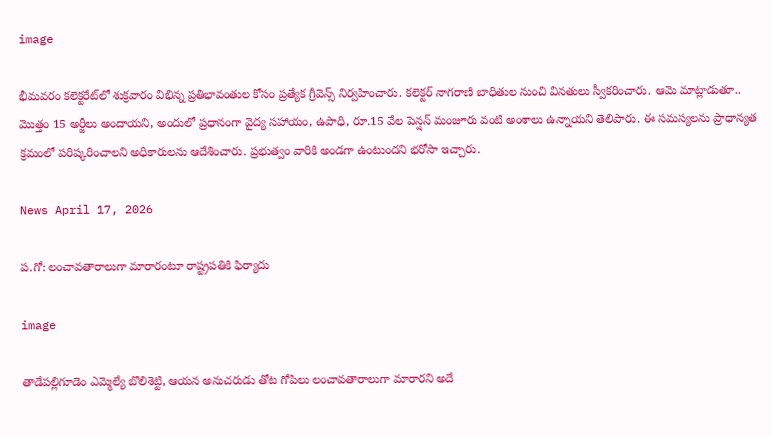image

భీమవరం కలెక్టరేట్‌లో శుక్రవారం విభిన్న ప్రతిభావంతుల కోసం ప్రత్యేక గ్రీవెన్స్ నిర్వహించారు. కలెక్టర్ నాగరాణి బాధితుల నుంచి వినతులు స్వీకరించారు. ఆమె మాట్లాడుతూ.. మొత్తం 15 అర్జీలు అందాయని, అందులో ప్రధానంగా వైద్య సహాయం, ఉపాధి, రూ.15 వేల పెన్షన్ మంజూరు వంటి అంశాలు ఉన్నాయని తెలిపారు. ఈ సమస్యలను ప్రాధాన్యత క్రమంలో పరిష్కరించాలని అధికారులను ఆదేశించారు. ప్రభుత్వం వారికి అండగా ఉంటుందని భరోసా ఇచ్చారు.

News April 17, 2026

ప.గో: లంచావతారాలుగా మారారంటూ రాష్ట్రపతికి ఫిర్యాదు

image

తాడేపల్లిగూడెం ఎమ్మెల్యే బొలిశెట్టి, ఆయన అనుచరుడు తోట గోపిలు లంచావతారాలుగా మారారని అదే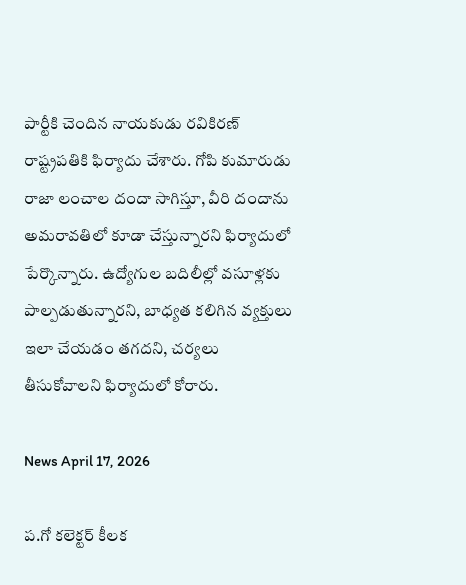పార్టీకి చెందిన నాయకుడు రవికిరణ్ రాష్ట్రపతికి ఫిర్యాదు చేశారు. గోపి కుమారుడు రాజా లంచాల దందా సాగిస్తూ, వీరి దందాను అమరావతిలో కూడా చేస్తున్నారని ఫిర్యాదులో పేర్కొన్నారు. ఉద్యోగుల బదిలీల్లో వసూళ్లకు పాల్పడుతున్నారని, బాధ్యత కలిగిన వ్యక్తులు ఇలా చేయడం తగదని, చర్యలు తీసుకోవాలని ఫిర్యాదులో కోరారు.

News April 17, 2026

ప.గో కలెక్టర్ కీలక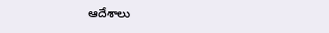ఆదేశాలు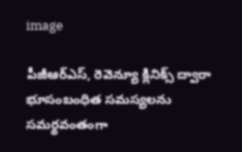image

పీజీఆర్ఎస్, రెవెన్యూ క్లినిక్స్‌ ద్వారా భూసంబంధిత సమస్యలను సమర్థవంతంగా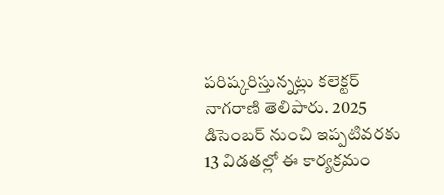పరిష్కరిస్తున్నట్లు కలెక్టర్ నాగరాణి తెలిపారు. 2025 డిసెంబర్ నుంచి ఇప్పటివరకు 13 విడతల్లో ఈ కార్యక్రమం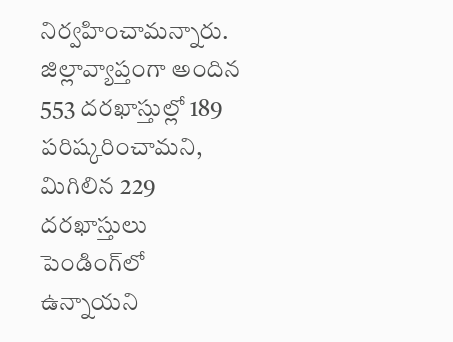నిర్వహించామన్నారు. జిల్లావ్యాప్తంగా అందిన 553 దరఖాస్తుల్లో 189 పరిష్కరించామని, మిగిలిన 229 దరఖాస్తులు పెండింగ్‌లో ఉన్నాయని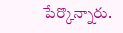పేర్కొన్నారు.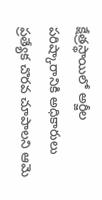క్షేత్రస్థాయిలో అర్జీల పరిష్కారానికి అధికారులు ప్రత్యేక చొరవ చూపాలని ఆమె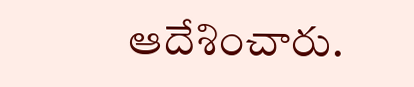ఆదేశించారు.